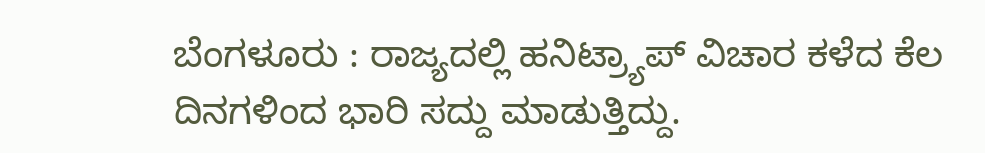ಬೆಂಗಳೂರು : ರಾಜ್ಯದಲ್ಲಿ ಹನಿಟ್ರ್ಯಾಪ್ ವಿಚಾರ ಕಳೆದ ಕೆಲ ದಿನಗಳಿಂದ ಭಾರಿ ಸದ್ದು ಮಾಡುತ್ತಿದ್ದು.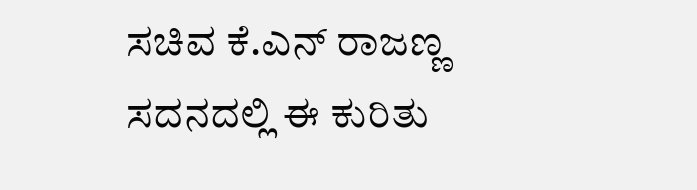ಸಚಿವ ಕೆ.ಎನ್ ರಾಜಣ್ಣ ಸದನದಲ್ಲಿ ಈ ಕುರಿತು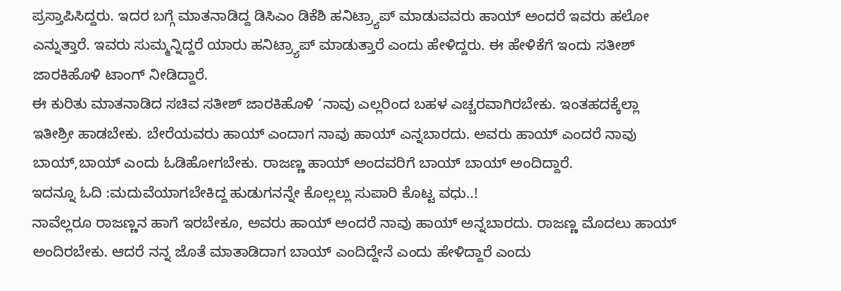ಪ್ರಸ್ತಾಪಿಸಿದ್ದರು. ಇದರ ಬಗ್ಗೆ ಮಾತನಾಡಿದ್ದ ಡಿಸಿಎಂ ಡಿಕೆಶಿ ಹನಿಟ್ರ್ಯಾಪ್ ಮಾಡುವವರು ಹಾಯ್ ಅಂದರೆ ಇವರು ಹಲೋ ಎನ್ನುತ್ತಾರೆ. ಇವರು ಸುಮ್ಮನ್ನಿದ್ದರೆ ಯಾರು ಹನಿಟ್ರ್ಯಾಪ್ ಮಾಡುತ್ತಾರೆ ಎಂದು ಹೇಳಿದ್ದರು. ಈ ಹೇಳಿಕೆಗೆ ಇಂದು ಸತೀಶ್ ಜಾರಕಿಹೊಳಿ ಟಾಂಗ್ ನೀಡಿದ್ದಾರೆ.
ಈ ಕುರಿತು ಮಾತನಾಡಿದ ಸಚಿವ ಸತೀಶ್ ಜಾರಕಿಹೊಳಿ ‘ನಾವು ಎಲ್ಲರಿಂದ ಬಹಳ ಎಚ್ಚರವಾಗಿರಬೇಕು. ಇಂತಹದಕ್ಕೆಲ್ಲಾ ಇತೀಶ್ರೀ ಹಾಡಬೇಕು. ಬೇರೆಯವರು ಹಾಯ್ ಎಂದಾಗ ನಾವು ಹಾಯ್ ಎನ್ನಬಾರದು. ಅವರು ಹಾಯ್ ಎಂದರೆ ನಾವು ಬಾಯ್,ಬಾಯ್ ಎಂದು ಓಡಿಹೋಗಬೇಕು. ರಾಜಣ್ಣ ಹಾಯ್ ಅಂದವರಿಗೆ ಬಾಯ್ ಬಾಯ್ ಅಂದಿದ್ದಾರೆ.
ಇದನ್ನೂ ಓದಿ :ಮದುವೆಯಾಗಬೇಕಿದ್ದ ಹುಡುಗನನ್ನೇ ಕೊಲ್ಲಲ್ಲು ಸುಪಾರಿ ಕೊಟ್ಟ ವಧು..!
ನಾವೆಲ್ಲರೂ ರಾಜಣ್ಣನ ಹಾಗೆ ಇರಬೇಕೂ, ಅವರು ಹಾಯ್ ಅಂದರೆ ನಾವು ಹಾಯ್ ಅನ್ನಬಾರದು. ರಾಜಣ್ಣ ಮೊದಲು ಹಾಯ್ ಅಂದಿರಬೇಕು. ಆದರೆ ನನ್ನ ಜೊತೆ ಮಾತಾಡಿದಾಗ ಬಾಯ್ ಎಂದಿದ್ದೇನೆ ಎಂದು ಹೇಳಿದ್ದಾರೆ ಎಂದು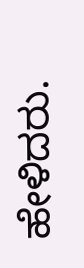ಹೇಳಿದರು.